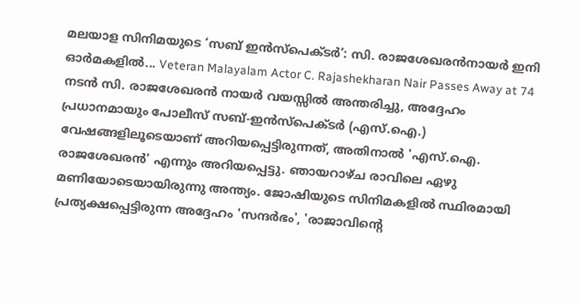മലയാള സിനിമയുടെ ‘സബ് ഇൻസ്പെക്ടർ’: സി. രാജശേഖരൻനായർ ഇനി ഓർമകളിൽ... Veteran Malayalam Actor C. Rajashekharan Nair Passes Away at 74
നടൻ സി. രാജശേഖരൻ നായർ വയസ്സിൽ അന്തരിച്ചു, അദ്ദേഹം പ്രധാനമായും പോലീസ് സബ്-ഇൻസ്പെക്ടർ (എസ്.ഐ.) വേഷങ്ങളിലൂടെയാണ് അറിയപ്പെട്ടിരുന്നത്, അതിനാൽ 'എസ്.ഐ. രാജശേഖരൻ' എന്നും അറിയപ്പെട്ടു. ഞായറാഴ്ച രാവിലെ ഏഴു മണിയോടെയായിരുന്നു അന്ത്യം. ജോഷിയുടെ സിനിമകളിൽ സ്ഥിരമായി പ്രത്യക്ഷപ്പെട്ടിരുന്ന അദ്ദേഹം 'സന്ദർഭം', 'രാജാവിന്റെ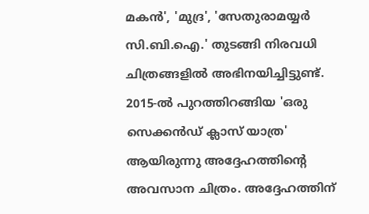മകൻ', 'മുദ്ര', 'സേതുരാമയ്യർ സി.ബി.ഐ.' തുടങ്ങി നിരവധി ചിത്രങ്ങളിൽ അഭിനയിച്ചിട്ടുണ്ട്. 2015-ൽ പുറത്തിറങ്ങിയ 'ഒരു സെക്കൻഡ് ക്ലാസ് യാത്ര' ആയിരുന്നു അദ്ദേഹത്തിന്റെ അവസാന ചിത്രം. അദ്ദേഹത്തിന്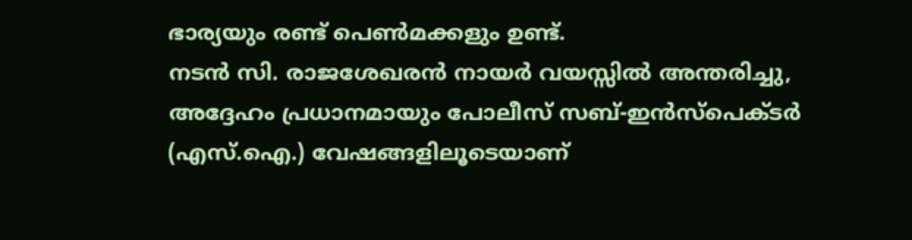ഭാര്യയും രണ്ട് പെൺമക്കളും ഉണ്ട്.
നടൻ സി. രാജശേഖരൻ നായർ വയസ്സിൽ അന്തരിച്ചു, അദ്ദേഹം പ്രധാനമായും പോലീസ് സബ്-ഇൻസ്പെക്ടർ (എസ്.ഐ.) വേഷങ്ങളിലൂടെയാണ്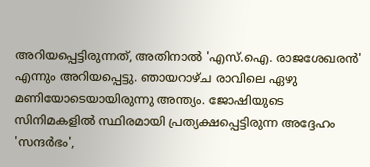അറിയപ്പെട്ടിരുന്നത്, അതിനാൽ 'എസ്.ഐ. രാജശേഖരൻ' എന്നും അറിയപ്പെട്ടു. ഞായറാഴ്ച രാവിലെ ഏഴു മണിയോടെയായിരുന്നു അന്ത്യം. ജോഷിയുടെ സിനിമകളിൽ സ്ഥിരമായി പ്രത്യക്ഷപ്പെട്ടിരുന്ന അദ്ദേഹം 'സന്ദർഭം',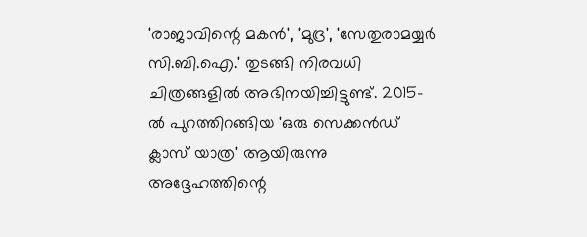'രാജാവിന്റെ മകൻ', 'മുദ്ര', 'സേതുരാമയ്യർ സി.ബി.ഐ.' തുടങ്ങി നിരവധി ചിത്രങ്ങളിൽ അഭിനയിച്ചിട്ടുണ്ട്. 2015-ൽ പുറത്തിറങ്ങിയ 'ഒരു സെക്കൻഡ് ക്ലാസ് യാത്ര' ആയിരുന്നു അദ്ദേഹത്തിന്റെ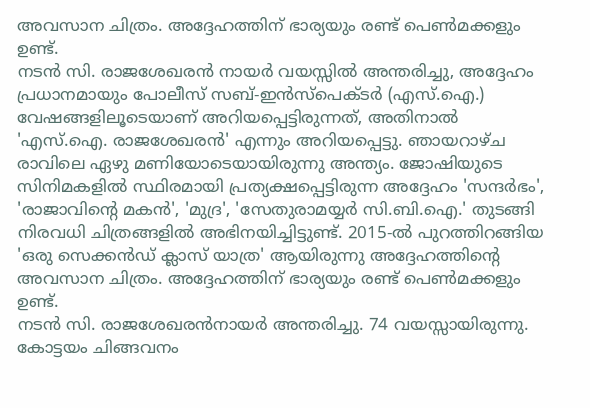അവസാന ചിത്രം. അദ്ദേഹത്തിന് ഭാര്യയും രണ്ട് പെൺമക്കളും ഉണ്ട്.
നടൻ സി. രാജശേഖരൻ നായർ വയസ്സിൽ അന്തരിച്ചു, അദ്ദേഹം പ്രധാനമായും പോലീസ് സബ്-ഇൻസ്പെക്ടർ (എസ്.ഐ.) വേഷങ്ങളിലൂടെയാണ് അറിയപ്പെട്ടിരുന്നത്, അതിനാൽ 'എസ്.ഐ. രാജശേഖരൻ' എന്നും അറിയപ്പെട്ടു. ഞായറാഴ്ച രാവിലെ ഏഴു മണിയോടെയായിരുന്നു അന്ത്യം. ജോഷിയുടെ സിനിമകളിൽ സ്ഥിരമായി പ്രത്യക്ഷപ്പെട്ടിരുന്ന അദ്ദേഹം 'സന്ദർഭം', 'രാജാവിന്റെ മകൻ', 'മുദ്ര', 'സേതുരാമയ്യർ സി.ബി.ഐ.' തുടങ്ങി നിരവധി ചിത്രങ്ങളിൽ അഭിനയിച്ചിട്ടുണ്ട്. 2015-ൽ പുറത്തിറങ്ങിയ 'ഒരു സെക്കൻഡ് ക്ലാസ് യാത്ര' ആയിരുന്നു അദ്ദേഹത്തിന്റെ അവസാന ചിത്രം. അദ്ദേഹത്തിന് ഭാര്യയും രണ്ട് പെൺമക്കളും ഉണ്ട്.
നടൻ സി. രാജശേഖരൻനായർ അന്തരിച്ചു. 74 വയസ്സായിരുന്നു. കോട്ടയം ചിങ്ങവനം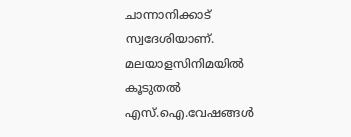ചാന്നാനിക്കാട് സ്വദേശിയാണ്. മലയാളസിനിമയിൽ കൂടുതൽ എസ്.ഐ.വേഷങ്ങൾ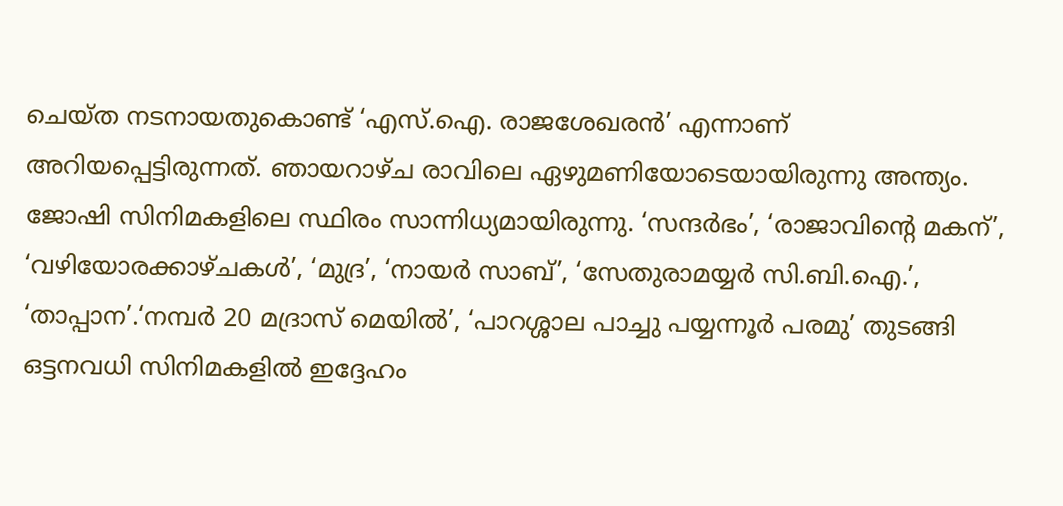ചെയ്ത നടനായതുകൊണ്ട് ‘എസ്.ഐ. രാജശേഖരൻ’ എന്നാണ് അറിയപ്പെട്ടിരുന്നത്. ഞായറാഴ്ച രാവിലെ ഏഴുമണിയോടെയായിരുന്നു അന്ത്യം.
ജോഷി സിനിമകളിലെ സ്ഥിരം സാന്നിധ്യമായിരുന്നു. ‘സന്ദർഭം’, ‘രാജാവിന്റെ മകന്’, ‘വഴിയോരക്കാഴ്ചകൾ’, ‘മുദ്ര’, ‘നായർ സാബ്’, ‘സേതുരാമയ്യർ സി.ബി.ഐ.’, ‘താപ്പാന’.‘നമ്പർ 20 മദ്രാസ് മെയിൽ’, ‘പാറശ്ശാല പാച്ചു പയ്യന്നൂർ പരമു’ തുടങ്ങി ഒട്ടനവധി സിനിമകളിൽ ഇദ്ദേഹം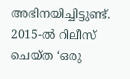അഭിനയിച്ചിട്ടുണ്ട്. 2015-ൽ റിലീസ് ചെയ്ത ‘ഒരു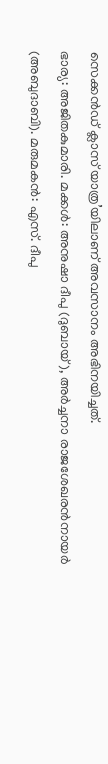സെക്കൻഡ് ക്ലാസ് യാത്ര’യിലാണ് അവസാനം അഭിനയിച്ചത്.
ഭാര്യ: അജിതകുമാരി. മക്കൾ: അനുഷാ ദീപു (ദുബായ്), അർച്ചനാ രാജശേഖരൻനായർ (അബുദാബി). മരുമകൻ: എസ്. ദീപു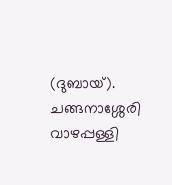(ദുബായ്).
ചങ്ങനാശ്ശേരി വാഴപ്പള്ളി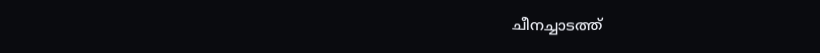ചീനച്ചാടത്ത്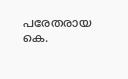പരേതരായ കെ.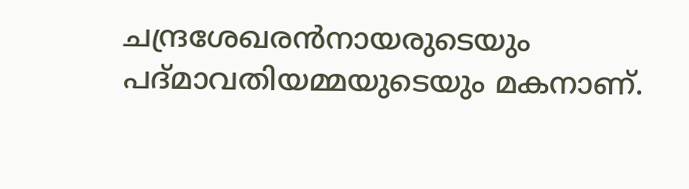ചന്ദ്രശേഖരൻനായരുടെയും പദ്മാവതിയമ്മയുടെയും മകനാണ്.